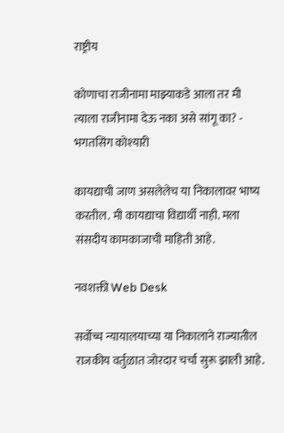राष्ट्रीय

कोणाचा राजीनामा माझ्याकडे आला तर मी त्याला राजीनामा देऊ नका असे सांगू का? - भगतसिंग कोश्यारी

कायद्याची जाण असलेलेच या निकालावर भाष्य करतील. मी कायद्याचा विद्यार्थी नाही. मला संसदीय कामकाजाची माहिती आहे.

नवशक्ती Web Desk

सर्वोच्च न्यायालयाच्या या निकालाने राज्यातील राजकीय वर्तुळात जोरदार चर्चा सुरू झाली आहे.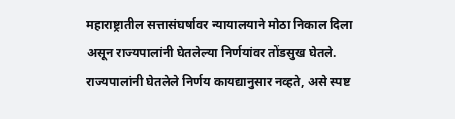महाराष्ट्रातील सत्तासंघर्षावर न्यायालयाने मोठा निकाल दिला असून राज्यपालांनी घेतलेल्या निर्णयांवर तोंडसुख घेतले. राज्यपालांनी घेतलेले निर्णय कायद्यानुसार नव्हते, असे स्पष्ट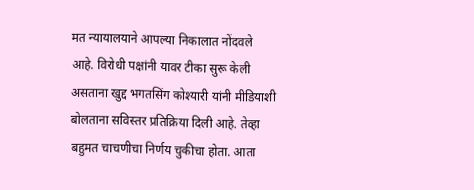मत न्यायालयाने आपल्या निकालात नोंदवले आहे. विरोधी पक्षांनी यावर टीका सुरू केली असताना खुद्द भगतसिंग कोश्यारी यांनी मीडियाशी बोलताना सविस्तर प्रतिक्रिया दिली आहे. तेव्हा बहुमत चाचणीचा निर्णय चुकीचा होता. आता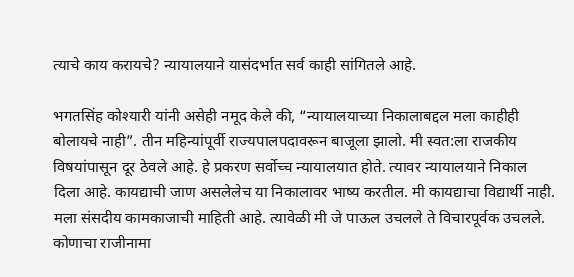त्याचे काय करायचे? न्यायालयाने यासंदर्भात सर्व काही सांगितले आहे.

भगतसिंह कोश्यारी यांनी असेही नमूद केले की, “न्यायालयाच्या निकालाबद्दल मला काहीही बोलायचे नाही”. तीन महिन्यांपूर्वी राज्यपालपदावरून बाजूला झालो. मी स्वत:ला राजकीय विषयांपासून दूर ठेवले आहे. हे प्रकरण सर्वोच्च न्यायालयात होते. त्यावर न्यायालयाने निकाल दिला आहे. कायद्याची जाण असलेलेच या निकालावर भाष्य करतील. मी कायद्याचा विद्यार्थी नाही. मला संसदीय कामकाजाची माहिती आहे. त्यावेळी मी जे पाऊल उचलले ते विचारपूर्वक उचलले. कोणाचा राजीनामा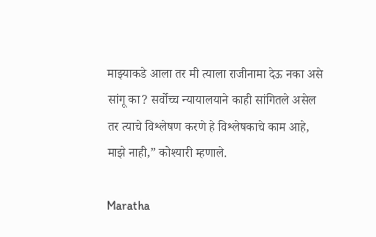माझ्याकडे आला तर मी त्याला राजीनामा देऊ नका असे सांगू का? सर्वोच्च न्यायालयाने काही सांगितले असेल तर त्याचे विश्लेषण करणे हे विश्लेषकाचे काम आहे, माझे नाही,” कोश्यारी म्हणाले.

Maratha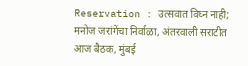Reservation : उत्सवात विघ्न नाही; मनोज जरांगेंचा निर्वाळा, अंतरवाली सराटीत आज बैठक, मुंबई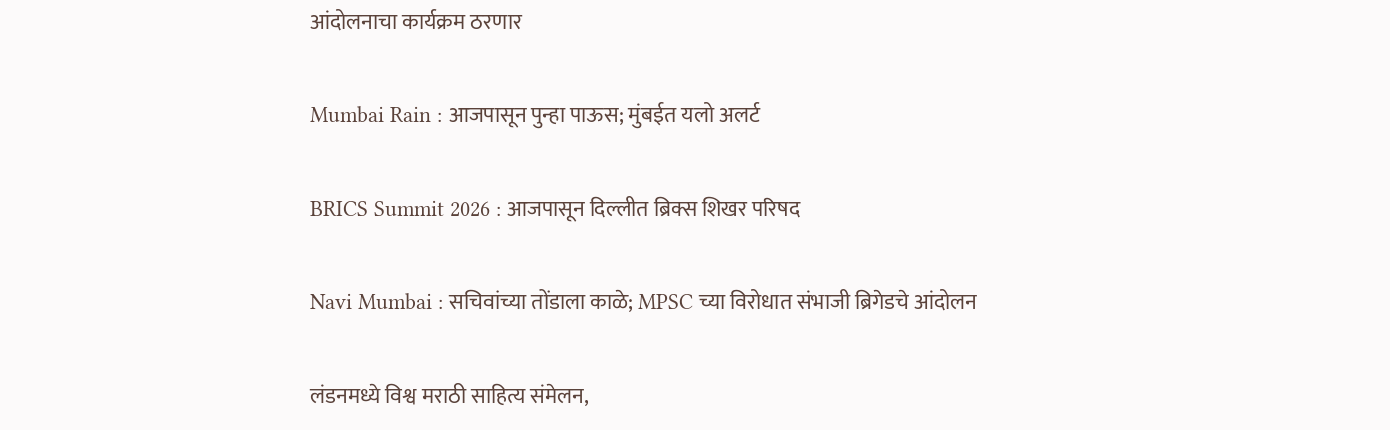आंदोलनाचा कार्यक्रम ठरणार

Mumbai Rain : आजपासून पुन्हा पाऊस; मुंबईत यलो अलर्ट

BRICS Summit 2026 : आजपासून दिल्लीत ब्रिक्स शिखर परिषद

Navi Mumbai : सचिवांच्या तोंडाला काळे; MPSC च्या विरोधात संभाजी ब्रिगेडचे आंदोलन

लंडनमध्ये विश्व मराठी साहित्य संमेलन,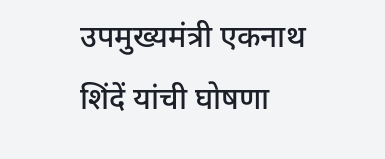उपमुख्यमंत्री एकनाथ शिंदें यांची घोषणा